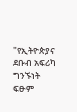"የኢትዮጵያና ደቡብ አፍሪካ ግንኙነት ፍፁም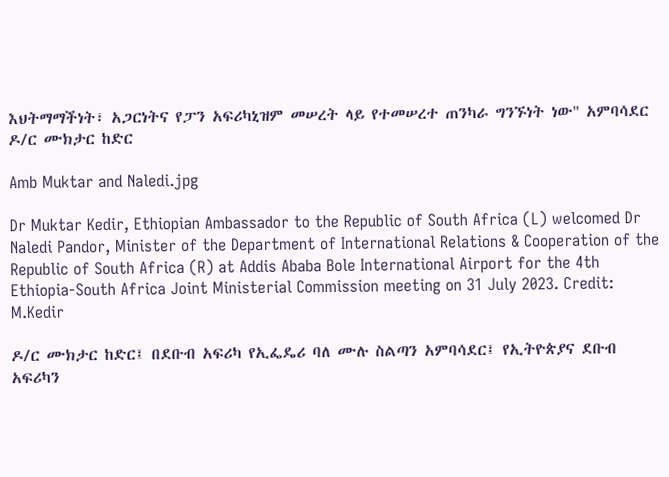እህትማማችነት፣ አጋርነትና የፓን አፍሪካኒዝም መሠረት ላይ የተመሠረተ ጠንካራ ግንኙነት ነው" አምባሳደር ዶ/ር ሙክታር ከድር

Amb Muktar and Naledi.jpg

Dr Muktar Kedir, Ethiopian Ambassador to the Republic of South Africa (L) welcomed Dr Naledi Pandor, Minister of the Department of International Relations & Cooperation of the Republic of South Africa (R) at Addis Ababa Bole International Airport for the 4th Ethiopia-South Africa Joint Ministerial Commission meeting on 31 July 2023. Credit: M.Kedir

ዶ/ር ሙክታር ከድር፤ በደቡብ አፍሪካ የኢፌዴሪ ባለ ሙሉ ስልጣን አምባሳደር፤ የኢትዮጵያና ደቡብ አፍሪካን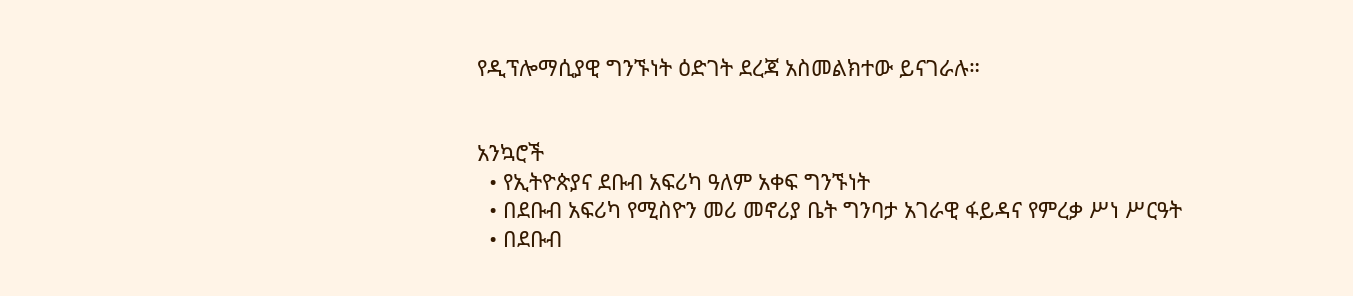የዲፕሎማሲያዊ ግንኙነት ዕድገት ደረጃ አስመልክተው ይናገራሉ።


አንኳሮች
  • የኢትዮጵያና ደቡብ አፍሪካ ዓለም አቀፍ ግንኙነት
  • በደቡብ አፍሪካ የሚስዮን መሪ መኖሪያ ቤት ግንባታ አገራዊ ፋይዳና የምረቃ ሥነ ሥርዓት
  • በደቡብ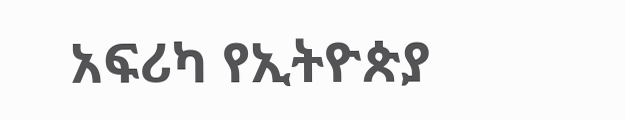አፍሪካ የኢትዮጵያ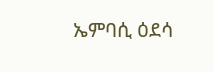ኤምባሲ ዕደሳ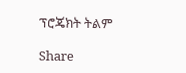ፕሮጄክት ትልም

Share